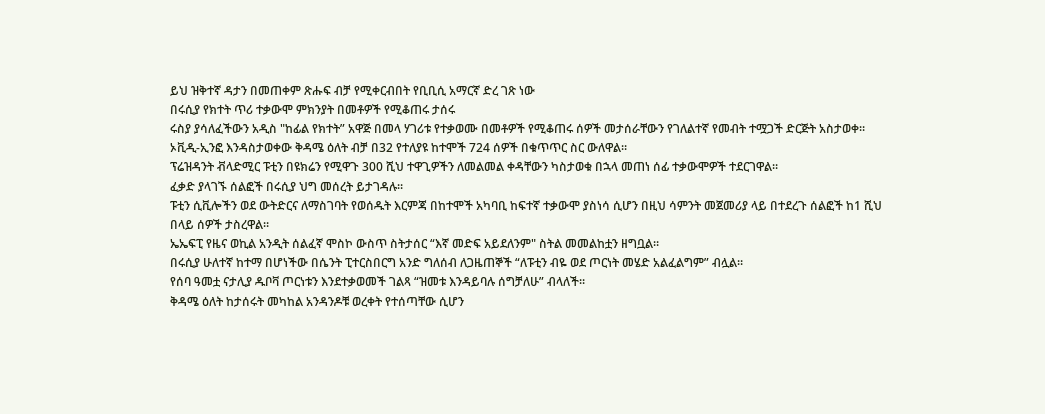ይህ ዝቅተኛ ዳታን በመጠቀም ጽሑፍ ብቻ የሚቀርብበት የቢቢሲ አማርኛ ድረ ገጽ ነው
በሩሲያ የክተት ጥሪ ተቃውሞ ምክንያት በመቶዎች የሚቆጠሩ ታሰሩ
ሩስያ ያሳለፈችውን አዲስ "ከፊል የክተት” አዋጅ በመላ ሃገሪቱ የተቃወሙ በመቶዎች የሚቆጠሩ ሰዎች መታሰራቸውን የገለልተኛ የመብት ተሟጋች ድርጅት አስታወቀ።
ኦቪዲ-ኢንፎ እንዳስታወቀው ቅዳሜ ዕለት ብቻ በ32 የተለያዩ ከተሞች 724 ሰዎች በቁጥጥር ስር ውለዋል።
ፕሬዝዳንት ቭላድሚር ፑቲን በዩክሬን የሚዋጉ 300 ሺህ ተዋጊዎችን ለመልመል ቀዳቸውን ካስታወቁ በኋላ መጠነ ሰፊ ተቃውሞዎች ተደርገዋል።
ፈቃድ ያላገኙ ሰልፎች በሩሲያ ህግ መሰረት ይታገዳሉ።
ፑቲን ሲቪሎችን ወደ ውትድርና ለማስገባት የወሰዱት እርምጃ በከተሞች አካባቢ ከፍተኛ ተቃውሞ ያስነሳ ሲሆን በዚህ ሳምንት መጀመሪያ ላይ በተደረጉ ሰልፎች ከ1 ሺህ በላይ ሰዎች ታስረዋል።
ኤኤፍፒ የዜና ወኪል አንዲት ሰልፈኛ ሞስኮ ውስጥ ስትታሰር “እኛ መድፍ አይደለንም" ስትል መመልከቷን ዘግቧል።
በሩሲያ ሁለተኛ ከተማ በሆነችው በሴንት ፒተርስበርግ አንድ ግለሰብ ለጋዜጠኞች “ለፑቲን ብዬ ወደ ጦርነት መሄድ አልፈልግም” ብሏል።
የሰባ ዓመቷ ናታሊያ ዱቦቫ ጦርነቱን እንደተቃወመች ገልጻ “ዝመቱ እንዳይባሉ ሰግቻለሁ” ብላለች።
ቅዳሜ ዕለት ከታሰሩት መካከል አንዳንዶቹ ወረቀት የተሰጣቸው ሲሆን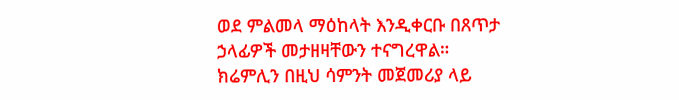ወደ ምልመላ ማዕከላት እንዲቀርቡ በጸጥታ ኃላፊዎች መታዘዛቸውን ተናግረዋል። ክሬምሊን በዚህ ሳምንት መጀመሪያ ላይ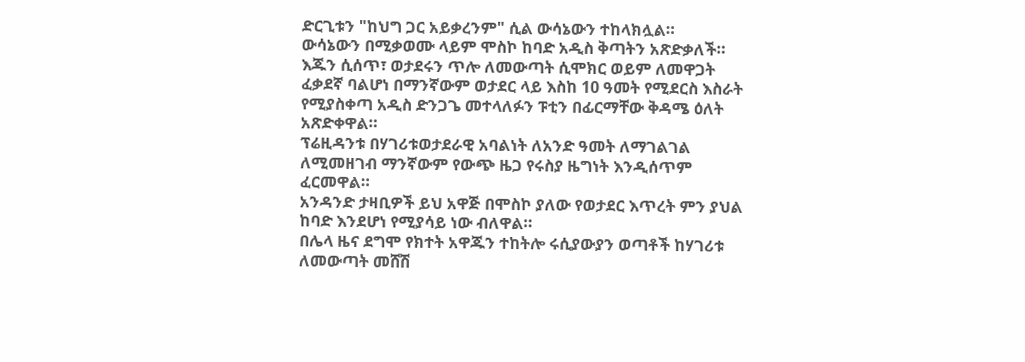ድርጊቱን "ከህግ ጋር አይቃረንም" ሲል ውሳኔውን ተከላክሏል።
ውሳኔውን በሚቃወሙ ላይም ሞስኮ ከባድ አዲስ ቅጣትን አጽድቃለች።
እጁን ሲሰጥ፣ ወታደሩን ጥሎ ለመውጣት ሲሞክር ወይም ለመዋጋት ፈቃደኛ ባልሆነ በማንኛውም ወታደር ላይ እስከ 10 ዓመት የሚደርስ እስራት የሚያስቀጣ አዲስ ድንጋጌ መተላለፉን ፑቲን በፊርማቸው ቅዳሜ ዕለት አጽድቀዋል።
ፕሬዚዳንቱ በሃገሪቱወታደራዊ አባልነት ለአንድ ዓመት ለማገልገል ለሚመዘገብ ማንኛውም የውጭ ዜጋ የሩስያ ዜግነት እንዲሰጥም ፈርመዋል።
አንዳንድ ታዛቢዎች ይህ አዋጅ በሞስኮ ያለው የወታደር እጥረት ምን ያህል ከባድ እንደሆነ የሚያሳይ ነው ብለዋል።
በሌላ ዜና ደግሞ የክተት አዋጁን ተከትሎ ሩሲያውያን ወጣቶች ከሃገሪቱ ለመውጣት መሸሽ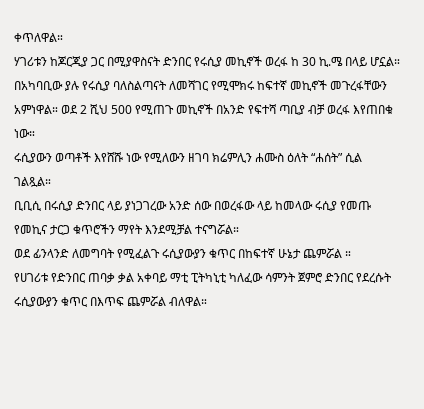ቀጥለዋል።
ሃገሪቱን ከጆርጂያ ጋር በሚያዋስናት ድንበር የሩሲያ መኪኖች ወረፋ ከ 30 ኪ.ሜ በላይ ሆኗል።
በአካባቢው ያሉ የሩሲያ ባለስልጣናት ለመሻገር የሚሞክሩ ከፍተኛ መኪኖች መጉረፋቸውን አምነዋል። ወደ 2 ሺህ 500 የሚጠጉ መኪኖች በአንድ የፍተሻ ጣቢያ ብቻ ወረፋ እየጠበቁ ነው።
ሩሲያውን ወጣቶች እየሸሹ ነው የሚለውን ዘገባ ክሬምሊን ሐሙስ ዕለት “ሐሰት” ሲል ገልጿል።
ቢቢሲ በሩሲያ ድንበር ላይ ያነጋገረው አንድ ሰው በወረፋው ላይ ከመላው ሩሲያ የመጡ የመኪና ታርጋ ቁጥሮችን ማየት እንደሚቻል ተናግሯል።
ወደ ፊንላንድ ለመግባት የሚፈልጉ ሩሲያውያን ቁጥር በከፍተኛ ሁኔታ ጨምሯል ።
የሀገሪቱ የድንበር ጠባቃ ቃል አቀባይ ማቲ ፒትካኒቲ ካለፈው ሳምንት ጀምሮ ድንበር የደረሱት ሩሲያውያን ቁጥር በእጥፍ ጨምሯል ብለዋል።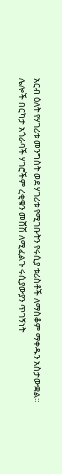አርብ ዕለት የሃገሪቱ መንግስት ወደ ሃገሪቱ የሚገቡትን የሩሲያ ቱሪስቶች ለማስቆም ማቀዱን አስታውቋል።
ሌሎች በርካታ አጎራባች ሃገሮችም ረቂቁን መሸሽ ለሚፈልጉ ሩሲያውያን ጥገኝነት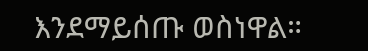እንደማይሰጡ ወስነዋል።